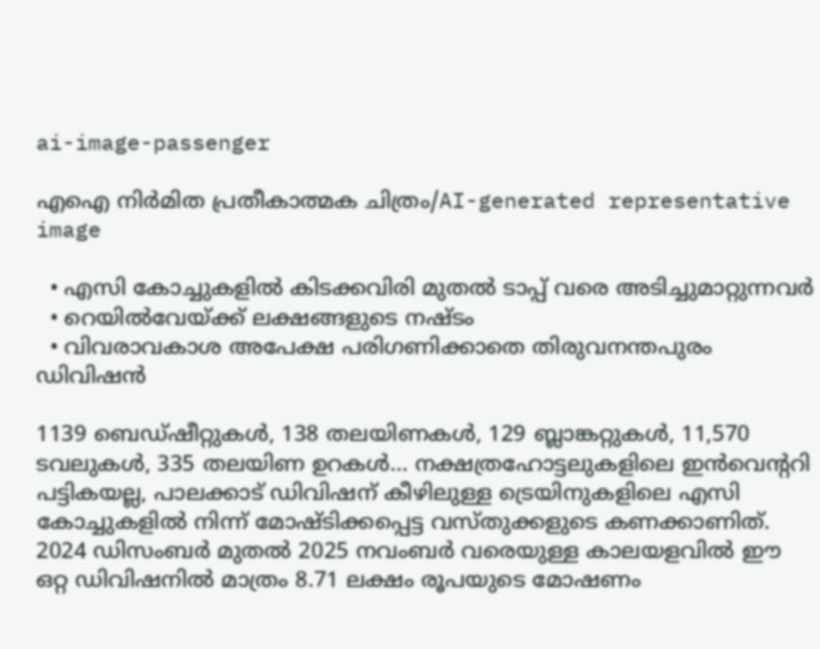ai-image-passenger

എഐ നിര്‍മിത പ്രതീകാത്മക ചിത്രം/AI-generated representative image

  • എസി കോച്ചുകളില്‍ കിടക്കവിരി മുതല്‍ ടാപ്പ് വരെ അടിച്ചുമാറ്റുന്നവര്‍
  • റെയില്‍വേയ്ക്ക് ലക്ഷങ്ങളുടെ നഷ്ടം
  • വിവരാവകാശ അപേക്ഷ പരിഗണിക്കാതെ തിരുവനന്തപുരം ഡിവിഷന്‍

1139 ബെഡ്ഷീറ്റുകള്‍, 138 തലയിണകള്‍, 129 ബ്ലാങ്കറ്റുകള്‍, 11,570 ടവലുകള്‍, 335 തലയിണ ഉറകള്‍... നക്ഷത്രഹോട്ടലുകളിലെ ഇന്‍വെന്‍ററി പട്ടികയല്ല, പാലക്കാട് ഡിവിഷന് കീഴിലുള്ള ട്രെയിനുകളിലെ എസി കോച്ചുകളില്‍ നിന്ന് മോഷ്ടിക്കപ്പെട്ട വസ്തുക്കളുടെ കണക്കാണിത്. 2024 ഡിസംബര്‍ മുതല്‍ 2025 നവംബര്‍ വരെയുള്ള കാലയളവില്‍ ഈ ഒറ്റ ഡിവിഷനില്‍ മാത്രം 8.71 ലക്ഷം രൂപയുടെ മോഷണം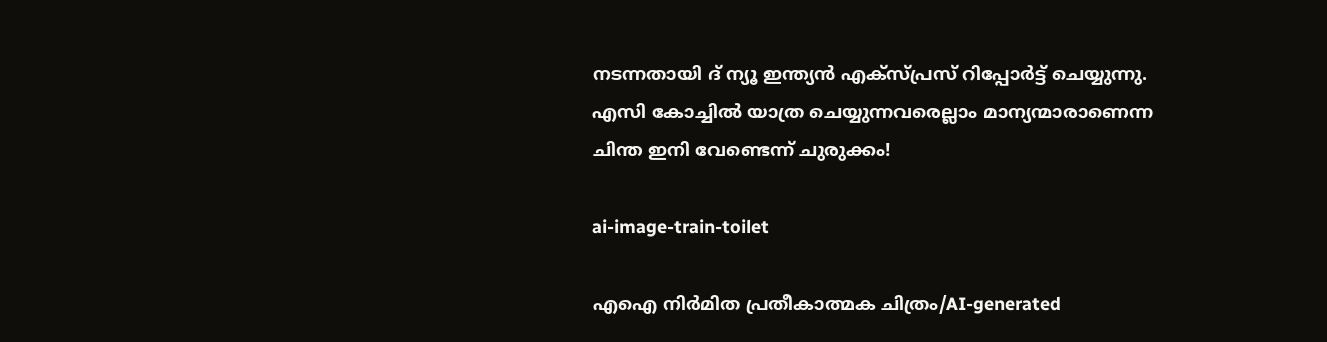നടന്നതായി ദ് ന്യൂ ഇന്ത്യന്‍ എക്സ്പ്രസ് റിപ്പോര്‍ട്ട് ചെയ്യുന്നു. എസി കോച്ചില്‍ യാത്ര ചെയ്യുന്നവരെല്ലാം മാന്യന്മാരാണെന്ന ചിന്ത ഇനി വേണ്ടെന്ന് ചുരുക്കം!

ai-image-train-toilet

എഐ നിര്‍മിത പ്രതീകാത്മക ചിത്രം/AI-generated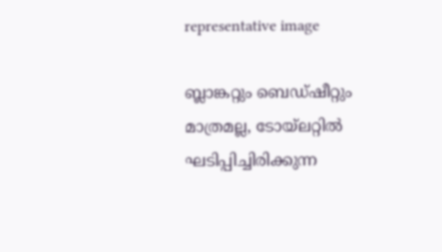representative image

ബ്ലാങ്കറ്റും ബെഡ്ഷീറ്റും മാത്രമല്ല, ടോയ്‍ലറ്റില്‍ ഘടിപ്പിച്ചിരിക്കുന്ന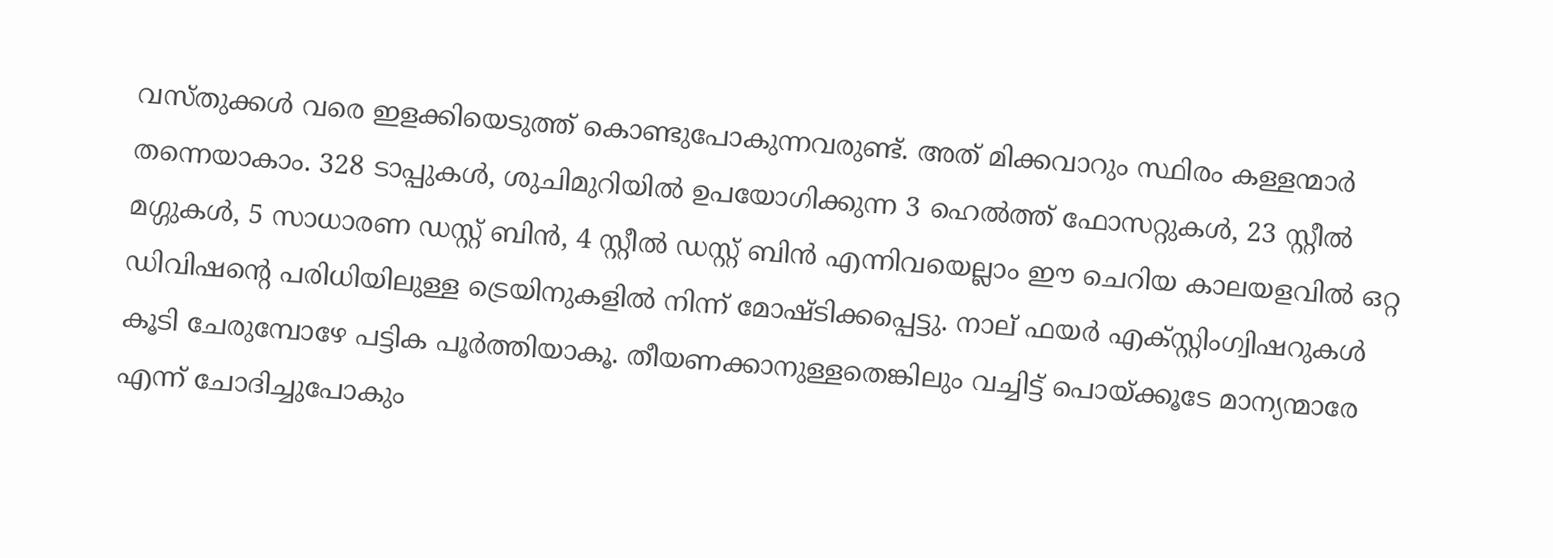വസ്തുക്കള്‍ വരെ ഇളക്കിയെടുത്ത് കൊണ്ടുപോകുന്നവരുണ്ട്. അത് മിക്കവാറും സ്ഥിരം കള്ളന്മാര്‍ തന്നെയാകാം. 328 ടാപ്പുകള്‍, ശുചിമുറിയില്‍ ഉപയോഗിക്കുന്ന 3 ഹെല്‍ത്ത് ഫോസറ്റുകള്‍, 23 സ്റ്റീല്‍ മഗ്ഗുകള്‍, 5 സാധാരണ ഡസ്റ്റ് ബിന്‍, 4 സ്റ്റീല്‍ ഡസ്റ്റ് ബിന്‍ എന്നിവയെല്ലാം ഈ ചെറിയ കാലയളവില്‍ ഒറ്റ ഡിവിഷന്‍റെ പരിധിയിലുള്ള ട്രെയിനുകളില്‍ നിന്ന് മോഷ്ടിക്കപ്പെട്ടു. നാല് ഫയര്‍ എക്സ്റ്റിംഗ്വിഷറുകള്‍ കൂടി ചേരുമ്പോഴേ പട്ടിക പൂര്‍ത്തിയാകൂ. തീയണക്കാനുള്ളതെങ്കിലും വച്ചിട്ട് പൊയ്ക്കൂടേ മാന്യന്മാരേ എന്ന് ചോദിച്ചുപോകും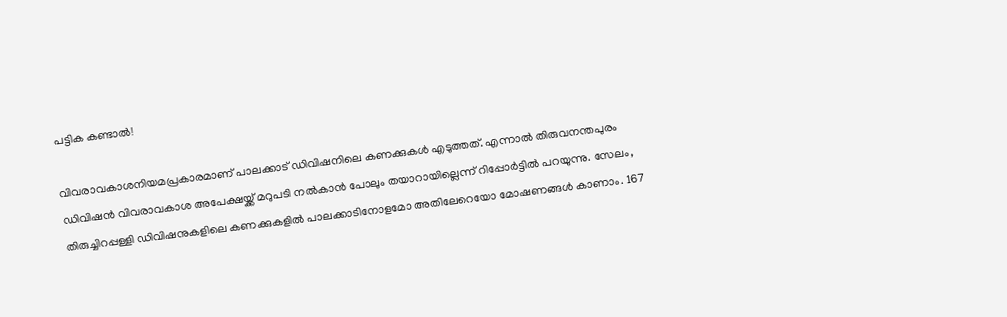പട്ടിക കണ്ടാല്‍!

വിവരാവകാശനിയമപ്രകാരമാണ് പാലക്കാട് ‍‍ഡിവിഷനിലെ കണക്കുകള്‍ എടുത്തത്. എന്നാല്‍ തിരുവനന്തപുരം ഡിവിഷന്‍ വിവരാവകാശ അപേക്ഷയ്ക്ക് മറുപടി നല്‍കാന്‍ പോലും തയാറായില്ലെന്ന് റിപ്പോര്‍ട്ടില്‍ പറയുന്നു. സേലം, തിരുച്ചിറപ്പള്ളി ഡിവിഷനുകളിലെ കണക്കുകളില്‍ പാലക്കാടിനോളമോ അതിലേറെയോ മോഷണങ്ങള്‍ കാണാം. 167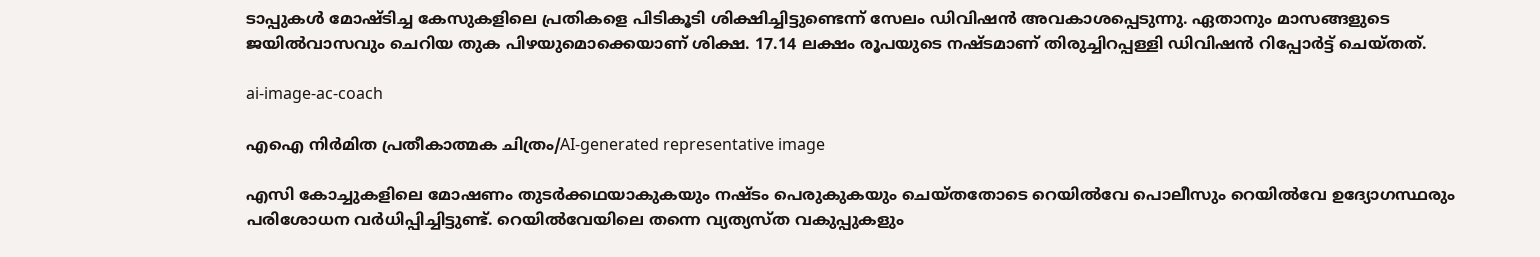ടാപ്പുകള്‍ മോഷ്ടിച്ച കേസുകളിലെ പ്രതികളെ പിടികൂടി ശിക്ഷിച്ചിട്ടുണ്ടെന്ന് സേലം ഡിവിഷന്‍ അവകാശപ്പെടുന്നു. ഏതാനും മാസങ്ങളുടെ ജയില്‍വാസവും ചെറിയ തുക പിഴയുമൊക്കെയാണ് ശിക്ഷ. 17.14 ലക്ഷം രൂപയുടെ നഷ്ടമാണ് തിരുച്ചിറപ്പള്ളി ഡിവിഷന്‍ റിപ്പോര്‍ട്ട് ചെയ്തത്.

ai-image-ac-coach

എഐ നിര്‍മിത പ്രതീകാത്മക ചിത്രം/AI-generated representative image

എസി കോച്ചുകളിലെ മോഷണം തുടര്‍ക്കഥയാകുകയും നഷ്ടം പെരുകുകയും ചെയ്തതോടെ റെയില്‍വേ പൊലീസും റെയില്‍വേ ഉദ്യോഗസ്ഥരും പരിശോധന വര്‍ധിപ്പിച്ചിട്ടുണ്ട്. റെയില്‍വേയിലെ തന്നെ വ്യത്യസ്ത വകുപ്പുകളും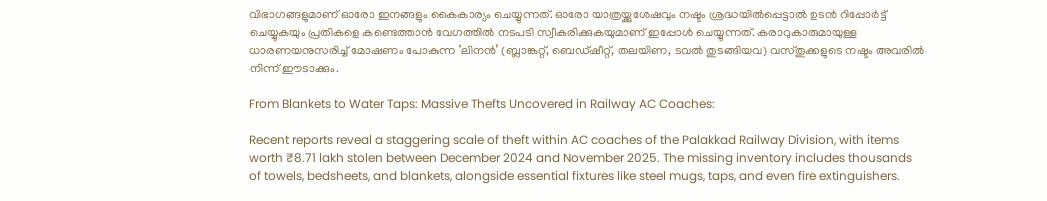വിഭാഗങ്ങളുമാണ് ഓരോ ഇനങ്ങളും കൈകാര്യം ചെയ്യുന്നത്. ഓരോ യാത്രയ്ക്കുശേഷവും നഷ്ടം ശ്രദ്ധയില്‍പ്പെട്ടാല്‍ ഉടന്‍ റിപ്പോര്‍ട്ട് ചെയ്യുകയും പ്രതികളെ കണ്ടെത്താന്‍ വേഗത്തില്‍ നടപടി സ്വീകരിക്കുകയുമാണ് ഇപ്പോള്‍ ചെയ്യുന്നത്. കരാറുകാരുമായുള്ള ധാരണയനുസരിച്ച് മോഷണം പോകുന്ന ‘ലിനന്‍’ (ബ്ലാങ്കറ്റ്, ബെഡ്ഷീറ്റ്, തലയിണ, ടവല്‍ തുടങ്ങിയവ) വസ്തുക്കളുടെ നഷ്ടം അവരില്‍ നിന്ന് ഈടാക്കും.

From Blankets to Water Taps: Massive Thefts Uncovered in Railway AC Coaches:

Recent reports reveal a staggering scale of theft within AC coaches of the Palakkad Railway Division, with items worth ₹8.71 lakh stolen between December 2024 and November 2025. The missing inventory includes thousands of towels, bedsheets, and blankets, alongside essential fixtures like steel mugs, taps, and even fire extinguishers.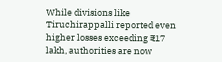While divisions like Tiruchirappalli reported even higher losses exceeding ₹17 lakh, authorities are now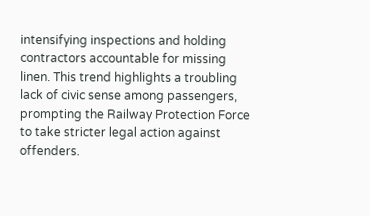intensifying inspections and holding contractors accountable for missing linen. This trend highlights a troubling lack of civic sense among passengers, prompting the Railway Protection Force to take stricter legal action against offenders.